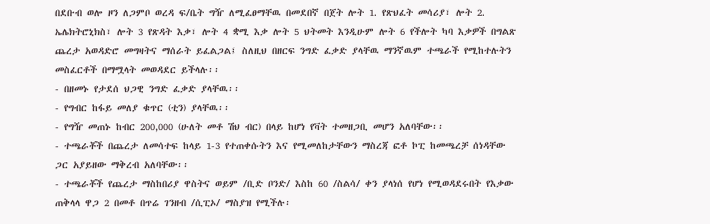በደቡብ ወሎ ዞን ለጋምቦ ወረዳ ፍ/ቤት ግዥ ለሚፈፀማቸዉ በመደበኛ በጀት ሎት 1. የጽህፈት መሳሪያ፣ ሎት 2. ኤሌክትሮኒክስ፣ ሎት 3 የጽዳት እቃ፣ ሎት 4 ቋሚ እቃ ሎት 5 ህትመት እንዲሁም ሎት 6 የችሎት ካባ እቃዎች በግልጽ ጨረታ አወዳድሮ መግዛትና ማሰራት ይፈልጋል፤ ስለዚህ በዘርፍ ንግድ ፈቃድ ያላቸዉ ማንኛዉም ተጫራች የሚከተሉትን መስፈርቶች በማሟላት መወዳደር ይችላሉ፡፡
- በዘመኑ የታደሰ ህጋዊ ንግድ ፈቃድ ያላቸዉ፡፡
- የግብር ከፋይ መለያ ቁጥር (ቲን) ያላቸዉ፡፡
- የግዥ መጠኑ ከብር 200,000 (ሁለት መቶ ሽህ ብር) በላይ ከሆነ የቫት ተመዘጋቢ መሆን አለባቸው፡፡
- ተጫራቾች በጨረታ ለመሳተፍ ከላይ 1-3 የተጠቀሱትን እና የሚመለከታቸውን ማስረጃ ፎቶ ኮፒ ከመጫረቻ ሰነዳቸው ጋር አያይዘው ማቅረብ አለባቸው፡፡
- ተጫራቾች የጨረታ ማስከበሪያ ዋስትና ወይም /ቢድ ቦንድ/ እስከ 60 /ስልሳ/ ቀን ያላነሰ የሆነ የሚወዳደሩበት የእቃው ጠቅላላ ዋጋ 2 በመቶ በጥሬ ገንዘብ /ሲፒኦ/ ማስያዝ የሚችሉ፡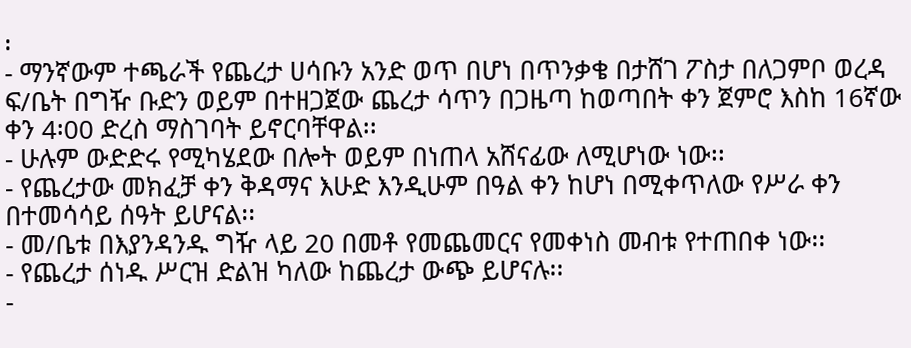፡
- ማንኛውም ተጫራች የጨረታ ሀሳቡን አንድ ወጥ በሆነ በጥንቃቄ በታሸገ ፖስታ በለጋምቦ ወረዳ ፍ/ቤት በግዥ ቡድን ወይም በተዘጋጀው ጨረታ ሳጥን በጋዜጣ ከወጣበት ቀን ጀምሮ እስከ 16ኛው ቀን 4፡00 ድረስ ማስገባት ይኖርባቸዋል፡፡
- ሁሉም ውድድሩ የሚካሄደው በሎት ወይም በነጠላ አሸናፊው ለሚሆነው ነው፡፡
- የጨረታው መክፈቻ ቀን ቅዳማና እሁድ እንዲሁም በዓል ቀን ከሆነ በሚቀጥለው የሥራ ቀን በተመሳሳይ ሰዓት ይሆናል፡፡
- መ/ቤቱ በእያንዳንዱ ግዥ ላይ 20 በመቶ የመጨመርና የመቀነስ መብቱ የተጠበቀ ነው፡፡
- የጨረታ ሰነዱ ሥርዝ ድልዝ ካለው ከጨረታ ውጭ ይሆናሉ፡፡
-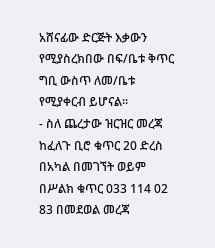አሸናፊው ድርጅት እቃውን የሚያስረክበው በፍ/ቤቱ ቅጥር ግቢ ውስጥ ለመ/ቤቱ የሚያቀርብ ይሆናል፡፡
- ስለ ጨረታው ዝርዝር መረጃ ከፈለጉ ቢሮ ቁጥር 20 ድረስ በአካል በመገኘት ወይም በሥልክ ቁጥር 033 114 02 83 በመደወል መረጃ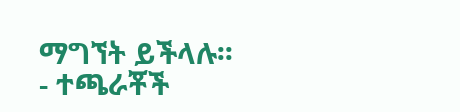ማግኘት ይችላሉ፡፡
- ተጫራቾች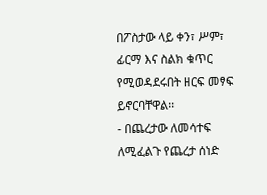በፖስታው ላይ ቀን፣ ሥም፣ ፊርማ እና ስልክ ቁጥር የሚወዳደሩበት ዘርፍ መፃፍ ይኖርባቸዋል፡፡
- በጨረታው ለመሳተፍ ለሚፈልጉ የጨረታ ሰነድ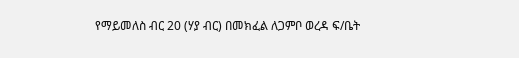የማይመለስ ብር 20 (ሃያ ብር) በመክፈል ለጋምቦ ወረዳ ፍ/ቤት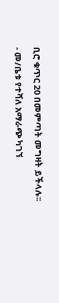ቢሮ ቁጥር 20 በመምጣት መግዛት ይችላሉ፡፡
- መ/ቤቱ የተሻለ አማራጭ ካገኘ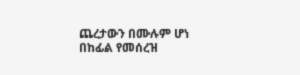ጨረታውን በሙሉም ሆነ በከፊል የመሰረዝ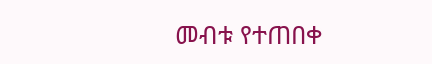መብቱ የተጠበቀ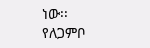ነው፡፡
የለጋምቦ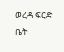ወረዳ ፍርድ ቤት